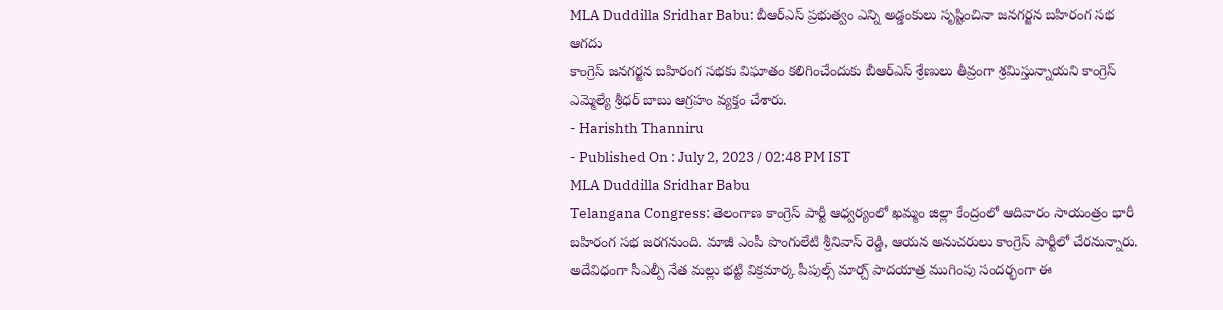MLA Duddilla Sridhar Babu: బీఆర్ఎస్ ప్రభుత్వం ఎన్ని అడ్డంకులు సృష్టించినా జనగర్జన బహిరంగ సభ ఆగదు
కాంగ్రెస్ జనగర్జన బహిరంగ సభకు విఘాతం కలిగించేందుకు బీఆర్ఎస్ శ్రేణులు తీవ్రంగా శ్రమిస్తున్నాయని కాంగ్రెస్ ఎమ్మెల్యే శ్రీధర్ బాబు ఆగ్రహం వ్యక్తం చేశారు.
- Harishth Thanniru
- Published On : July 2, 2023 / 02:48 PM IST
MLA Duddilla Sridhar Babu
Telangana Congress: తెలంగాణ కాంగ్రెస్ పార్టీ ఆధ్వర్యంలో ఖమ్మం జిల్లా కేంద్రంలో ఆదివారం సాయంత్రం భారీ బహిరంగ సభ జరగనుంది. మాజీ ఎంపీ పొంగులేటి శ్రీనివాస్ రెడ్డి, ఆయన అనుచరులు కాంగ్రెస్ పార్టీలో చేరనున్నారు. అదేవిధంగా సీఎల్పీ నేత మల్లు భట్టి విక్రమార్క పీపుల్స్ మార్చ్ పాదయాత్ర ముగింపు సందర్భంగా ఈ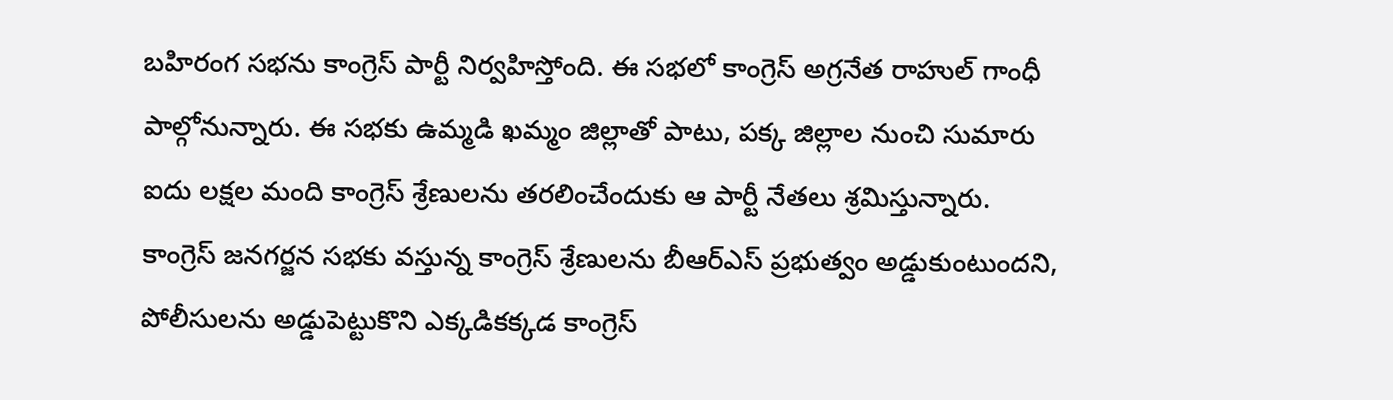బహిరంగ సభను కాంగ్రెస్ పార్టీ నిర్వహిస్తోంది. ఈ సభలో కాంగ్రెస్ అగ్రనేత రాహుల్ గాంధీ పాల్గోనున్నారు. ఈ సభకు ఉమ్మడి ఖమ్మం జిల్లాతో పాటు, పక్క జిల్లాల నుంచి సుమారు ఐదు లక్షల మంది కాంగ్రెస్ శ్రేణులను తరలించేందుకు ఆ పార్టీ నేతలు శ్రమిస్తున్నారు.
కాంగ్రెస్ జనగర్జన సభకు వస్తున్న కాంగ్రెస్ శ్రేణులను బీఆర్ఎస్ ప్రభుత్వం అడ్డుకుంటుందని, పోలీసులను అడ్డుపెట్టుకొని ఎక్కడికక్కడ కాంగ్రెస్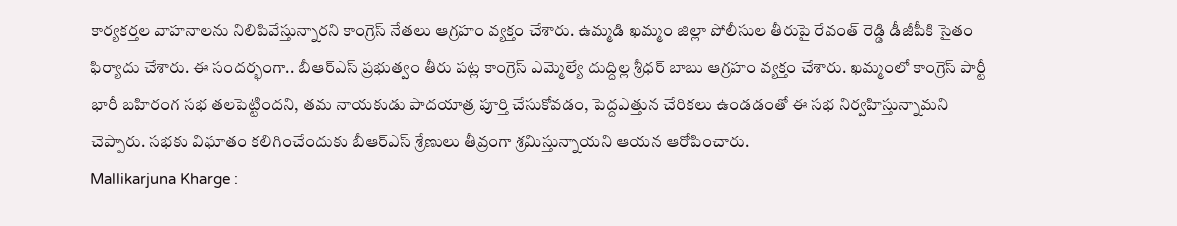కార్యకర్తల వాహనాలను నిలిపివేస్తున్నారని కాంగ్రెస్ నేతలు ఆగ్రహం వ్యక్తం చేశారు. ఉమ్మడి ఖమ్మం జిల్లా పోలీసుల తీరుపై రేవంత్ రెడ్డి డీజీపీకి సైతం ఫిర్యాదు చేశారు. ఈ సందర్భంగా.. బీఆర్ఎస్ ప్రభుత్వం తీరు పట్ల కాంగ్రెస్ ఎమ్మెల్యే దుద్దిల్ల శ్రీధర్ బాబు ఆగ్రహం వ్యక్తం చేశారు. ఖమ్మంలో కాంగ్రెస్ పార్టీ భారీ బహిరంగ సభ తలపెట్టిందని, తమ నాయకుడు పాదయాత్ర పూర్తి చేసుకోవడం, పెద్దఎత్తున చేరికలు ఉండడంతో ఈ సభ నిర్వహిస్తున్నామని చెప్పారు. సభకు విఘాతం కలిగించేందుకు బీఆర్ఎస్ శ్రేణులు తీవ్రంగా శ్రమిస్తున్నాయని ఆయన ఆరోపించారు.
Mallikarjuna Kharge :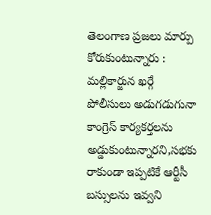తెలంగాణ ప్రజలు మార్పు కోరుకుంటున్నారు : మల్లికార్జున ఖర్గే
పోలీసులు అడుగడుగునా కాంగ్రెస్ కార్యకర్తలను అడ్డుకుంటున్నారని,సభకు రాకుండా ఇప్పటికే ఆర్టీసీ బస్సులను ఇవ్వని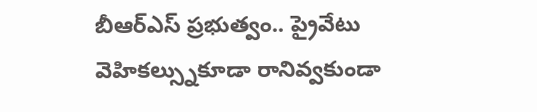బీఆర్ఎస్ ప్రభుత్వం.. ప్రైవేటు వెహికల్స్నుకూడా రానివ్వకుండా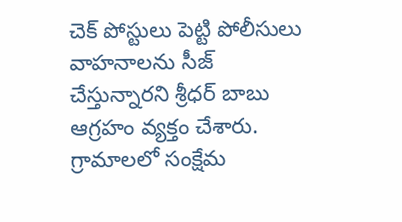చెక్ పోస్టులు పెట్టి పోలీసులు వాహనాలను సీజ్ చేస్తున్నారని శ్రీధర్ బాబు ఆగ్రహం వ్యక్తం చేశారు. గ్రామాలలో సంక్షేమ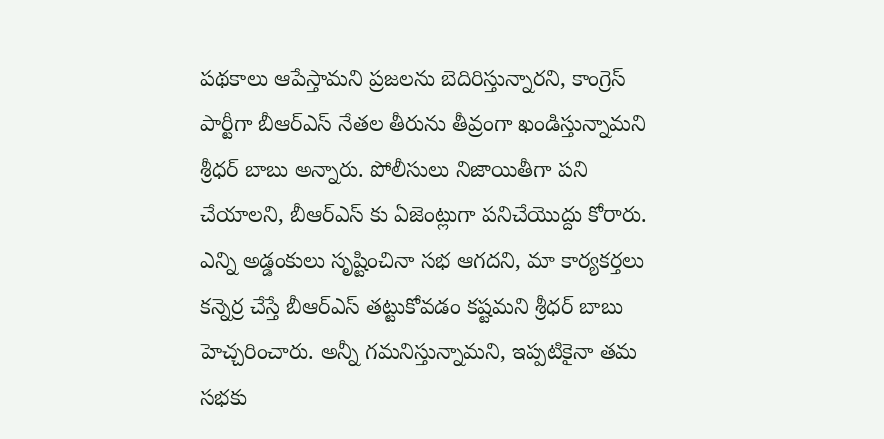పథకాలు ఆపేస్తామని ప్రజలను బెదిరిస్తున్నారని, కాంగ్రెస్ పార్టీగా బీఆర్ఎస్ నేతల తీరును తీవ్రంగా ఖండిస్తున్నామని శ్రీధర్ బాబు అన్నారు. పోలీసులు నిజాయితీగా పని చేయాలని, బీఆర్ఎస్ కు ఏజెంట్లుగా పనిచేయొద్దు కోరారు. ఎన్ని అడ్డంకులు సృష్టించినా సభ ఆగదని, మా కార్యకర్తలు కన్నెర్ర చేస్తే బీఆర్ఎస్ తట్టుకోవడం కష్టమని శ్రీధర్ బాబు హెచ్చరించారు. అన్నీ గమనిస్తున్నామని, ఇప్పటికైనా తమ సభకు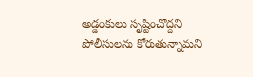అడ్డంకులు సృష్టించొద్దని పోలీసులను కోరుతున్నామని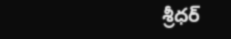శ్రీధర్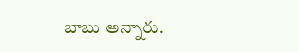బాబు అన్నారు.